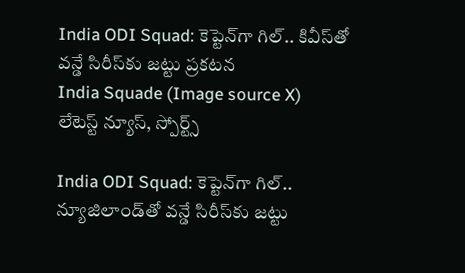India ODI Squad: కెప్టెన్‌గా గిల్.. కివీస్‌తో వన్డే సిరీస్‌కు జట్టు ప్రకటన
India Squade (Image source X)
లేటెస్ట్ న్యూస్, స్పోర్ట్స్

India ODI Squad: కెప్టెన్‌గా గిల్.. న్యూజిలాండ్‌తో వన్డే సిరీస్‌కు జట్టు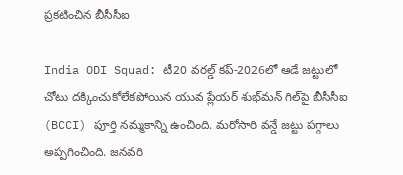ప్రకటించిన బీసీసీఐ

India ODI Squad: టీ20 వరల్డ్ కప్-2026లో ఆడే జట్టులో చోటు దక్కించుకోలేకపోయిన యువ ప్లేయర్‌ శుభ్‌మన్ గిల్‌పై బీసీసీఐ (BCCI) పూర్తి నమ్మకాన్ని ఉంచింది. మరోసారి వన్డే జట్టు పగ్గాలు అప్పగించింది. జనవరి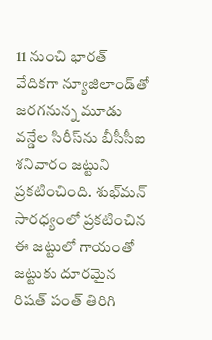11 నుంచి భారత్ వేదికగా న్యూజిలాండ్‌తో జరగనున్న మూడు వన్డేల సిరీస్‌ను బీసీసీఐ శనివారం జట్టుని ప్రకటించింది. శుభ్‌మన్ సారధ్యంలో ప్రకటించిన ఈ జట్టులో గాయంతో జట్టుకు దూరమైన రిషత్ పంత్ తిరిగి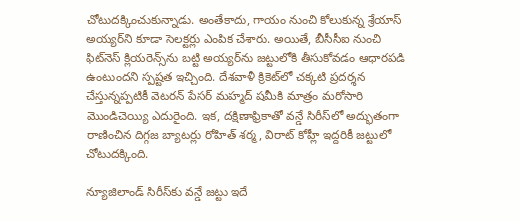చోటుదక్కించుకున్నాడు. అంతేకాదు, గాయం నుంచి కోలుకున్న శ్రేయాస్ అయ్యర్‌‌ని కూడా సెలక్టర్లు ఎంపిక చేశారు. అయితే, బీసీసీఐ నుంచి ఫిట్‌నెస్ క్లియరెన్స్‌ను బట్టి అయ్యర్‌ను జట్టులోకి తీసుకోవడం ఆధారపడి ఉంటుందని స్పష్టత ఇచ్చింది. దేశవాళీ క్రికెట్‌లో చక్కటి ప్రదర్శన చేస్తున్నప్పటికీ వెటరన్ పేసర్ మహ్మద్ షమీకి మాత్రం మరోసారి మొండిచెయ్యి ఎదురైంది. ఇక, దక్షిణాఫ్రికాతో వన్డే సిరీస్‌లో అద్భుతంగా రాణించిన దిగ్గజ బ్యాటర్లు రోహిత్ శర్మ, విరాట్ కోహ్లీ ఇద్దరికీ జట్టులో చోటుదక్కింది.

న్యూజిలాండ్‌ సిరీస్‌కు వన్డే జట్టు ఇదే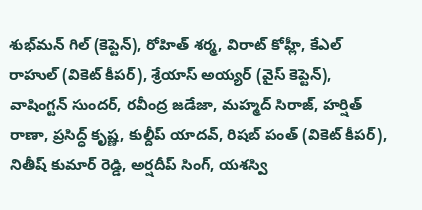శుభ్‌మన్ గిల్ (కెప్టెన్), రోహిత్ శర్మ, విరాట్ కోహ్లీ, కేఎల్ రాహుల్ (వికెట్ కీపర్), శ్రేయాస్ అయ్యర్ (వైస్ కెప్టెన్), వాషింగ్టన్ సుందర్, రవీంద్ర జడేజా, మహ్మద్ సిరాజ్, హర్షిత్ రాణా, ప్రసిద్ధ్ కృష్ణ, కుల్దీప్ యాదవ్, రిషబ్ పంత్ (వికెట్ కీపర్), నితీష్ కుమార్ రెడ్డి, అర్షదీప్ సింగ్, యశస్వి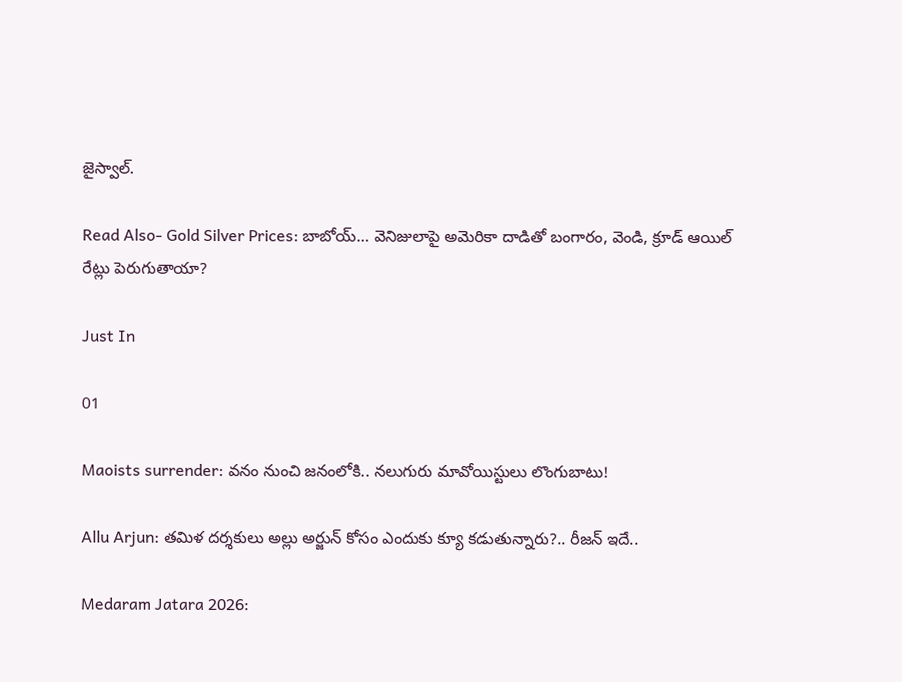జైస్వాల్.

Read Also- Gold Silver Prices: బాబోయ్… వెనిజులాపై అమెరికా దాడితో బంగారం, వెండి, క్రూడ్ ఆయిల్ రేట్లు పెరుగుతాయా?

Just In

01

Maoists surrender: వనం నుంచి జనంలోకి.. నలుగురు మావోయిస్టులు లొంగుబాటు!

Allu Arjun: తమిళ దర్శకులు అల్లు అర్జున్ కోసం ఎందుకు క్యూ కడుతున్నారు?.. రీజన్ ఇదే..

Medaram Jatara 2026: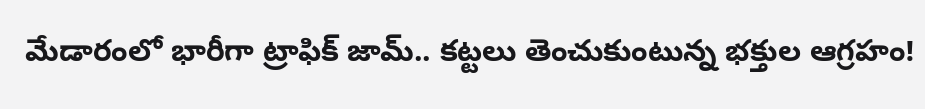మేడారంలో భారీగా ట్రాఫిక్ జామ్.. కట్టలు తెంచుకుంటున్న భక్తుల ఆగ్రహం!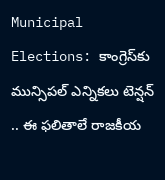Municipal Elections: కాంగ్రెస్‌కు మున్సిపల్ ఎన్నికలు టెన్షన్ .. ఈ ఫలితాలే రాజకీయ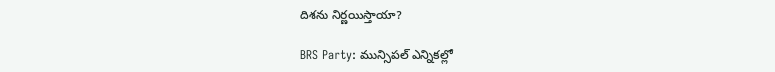దిశను నిర్ణయిస్తాయా?

BRS Party: మున్సిపల్ ఎన్నికల్లో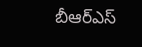బీఆర్ఎస్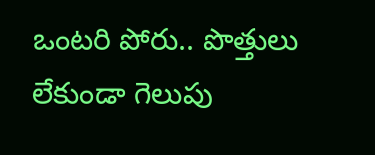ఒంటరి పోరు.. పొత్తులు లేకుండా గెలుపు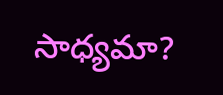సాధ్యమా?